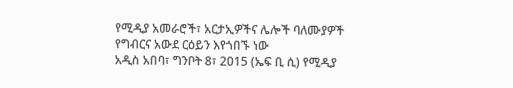የሚዲያ አመራሮች፣ አርታኢዎችና ሌሎች ባለሙያዎች የግብርና አውደ ርዕይን እየጎበኙ ነው
አዲስ አበባ፣ ግንቦት 8፣ 2015 (ኤፍ ቢ ሲ) የሚዲያ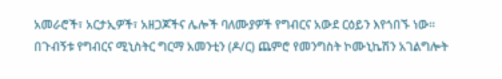አመራሮች፣ አርታኢዎች፣ አዘጋጆችና ሌሎች ባለሙያዎች የግብርና አውደ ርዕይን እየጎበኙ ነው፡፡
በጉብኝቱ የግብርና ሚኒስትር ግርማ አመንቲን (ዶ/ር) ጨምሮ የመንግስት ኮሙኒኬሽን አገልግሎት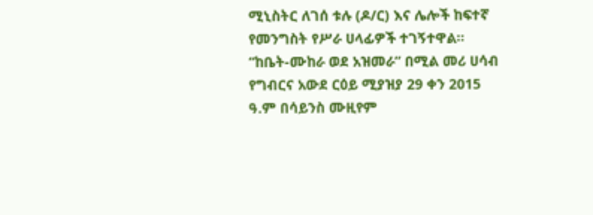ሚኒስትር ለገሰ ቱሉ (ዶ/ር) እና ሌሎች ከፍተኛ የመንግስት የሥራ ሀላፊዎች ተገኝተዋል፡፡
“ከቤት-ሙከራ ወደ አዝመራ” በሚል መሪ ሀሳብ የግብርና አውደ ርዕይ ሚያዝያ 29 ቀን 2015 ዓ.ም በሳይንስ ሙዚየም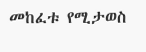መከፈቱ የሚታወስ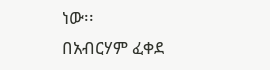ነው፡፡
በአብርሃም ፈቀደ